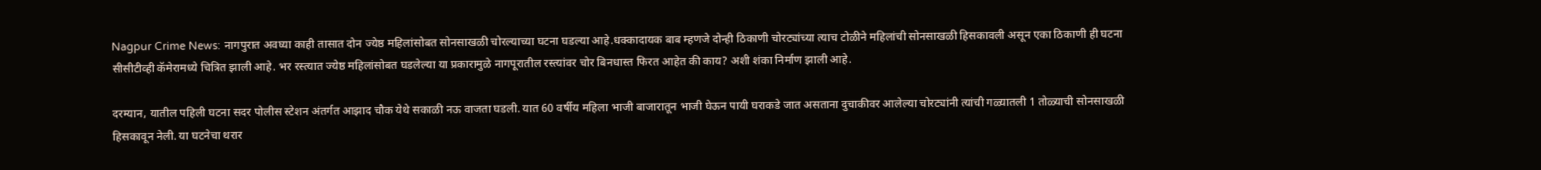Nagpur Crime News: नागपुरात अवघ्या काही तासात दोन ज्येष्ठ महिलांसोबत सोनसाखळी चोरल्याच्या घटना घडल्या आहे.धक्कादायक बाब म्हणजे दोन्ही ठिकाणी चोरट्यांच्या त्याच टोळीने महिलांची सोनसाखळी हिसकावली असून एका ठिकाणी ही घटना सीसीटीव्ही कॅमेरामध्ये चित्रित झाली आहे. भर रस्त्यात ज्येष्ठ महिलांसोबत घडलेल्या या प्रकारामुळे नागपूरातील रस्त्यांवर चोर बिनधास्त फिरत आहेत की काय? अशी शंका निर्माण झाली आहे.

दरम्यान, यातील पहिली घटना सदर पोलीस स्टेशन अंतर्गत आझाद चौक येथे सकाळी नऊ वाजता घडली. यात 60 वर्षीय महिला भाजी बाजारातून भाजी घेऊन पायी घराकडे जात असताना दुचाकीवर आलेल्या चोरट्यांनी त्यांची गळ्यातली 1 तोळ्याची सोनसाखळी हिसकावून नेली. या घटनेचा थरार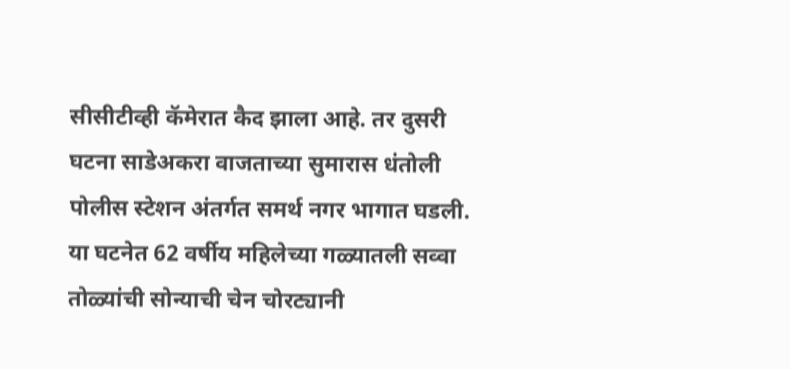सीसीटीव्ही कॅमेरात कैद झाला आहे. तर दुसरी घटना साडेअकरा वाजताच्या सुमारास धंतोली पोलीस स्टेशन अंतर्गत समर्थ नगर भागात घडली. या घटनेत 62 वर्षीय महिलेच्या गळ्यातली सव्वा तोळ्यांची सोन्याची चेन चोरट्यानी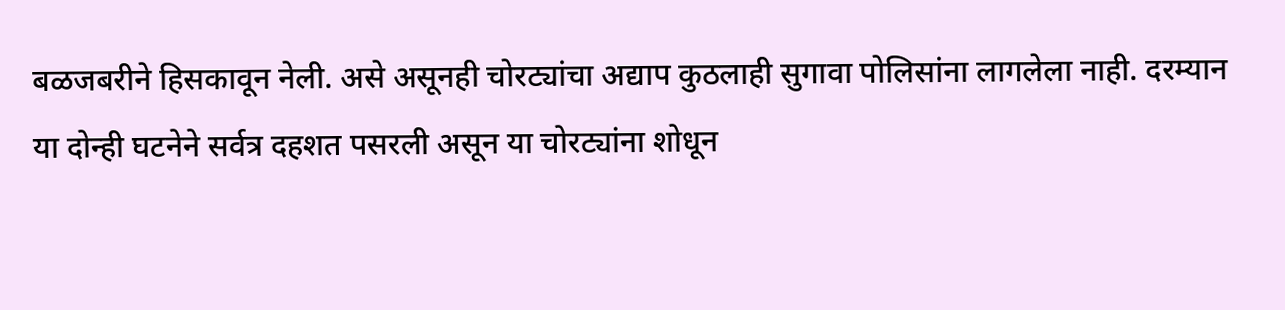बळजबरीने हिसकावून नेली. असे असूनही चोरट्यांचा अद्याप कुठलाही सुगावा पोलिसांना लागलेला नाही. दरम्यान या दोन्ही घटनेने सर्वत्र दहशत पसरली असून या चोरट्यांना शोधून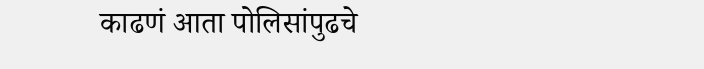काढणं आता पोलिसांपुढचे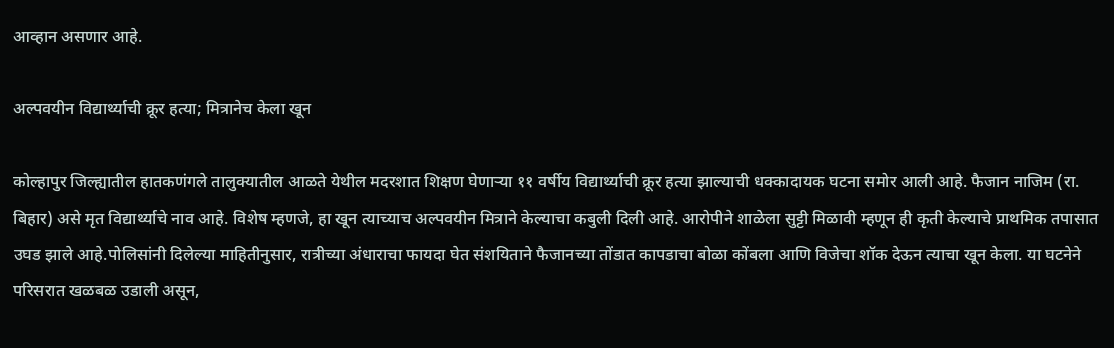आव्हान असणार आहे.

अल्पवयीन विद्यार्थ्याची क्रूर हत्या; मित्रानेच केला खून

कोल्हापुर जिल्ह्यातील हातकणंगले तालुक्यातील आळते येथील मदरशात शिक्षण घेणाऱ्या ११ वर्षीय विद्यार्थ्याची क्रूर हत्या झाल्याची धक्कादायक घटना समोर आली आहे. फैजान नाजिम (रा. बिहार) असे मृत विद्यार्थ्याचे नाव आहे. विशेष म्हणजे, हा खून त्याच्याच अल्पवयीन मित्राने केल्याचा कबुली दिली आहे. आरोपीने शाळेला सुट्टी मिळावी म्हणून ही कृती केल्याचे प्राथमिक तपासात उघड झाले आहे.पोलिसांनी दिलेल्या माहितीनुसार, रात्रीच्या अंधाराचा फायदा घेत संशयिताने फैजानच्या तोंडात कापडाचा बोळा कोंबला आणि विजेचा शॉक देऊन त्याचा खून केला. या घटनेने परिसरात खळबळ उडाली असून,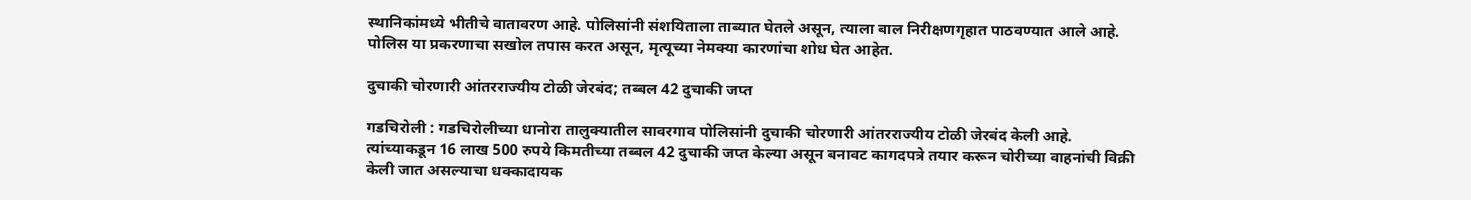स्थानिकांमध्ये भीतीचे वातावरण आहे. पोलिसांनी संशयिताला ताब्यात घेतले असून, त्याला बाल निरीक्षणगृहात पाठवण्यात आले आहे. पोलिस या प्रकरणाचा सखोल तपास करत असून, मृत्यूच्या नेमक्या कारणांचा शोध घेत आहेत.

दुचाकी चोरणारी आंतरराज्यीय टोळी जेरबंद; तब्बल 42 दुचाकी जप्त

गडचिरोली : गडचिरोलीच्या धानोरा तालुक्यातील सावरगाव पोलिसांनी दुचाकी चोरणारी आंतरराज्यीय टोळी जेरबंद केली आहे. त्यांच्याकडून 16 लाख 500 रुपये किमतीच्या तब्बल 42 दुचाकी जप्त केल्या असून बनावट कागदपत्रे तयार करून चोरीच्या वाहनांची विक्री केली जात असल्याचा धक्कादायक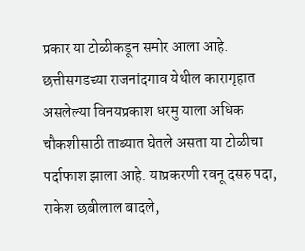प्रकार या टोळीकडून समोर आला आहे. छत्तीसगडच्या राजनांदगाव येथील कारागृहात असलेल्या विनयप्रकाश धरमु याला अधिक चौकशीसाठी ताब्यात घेतले असता या टोळीचा पर्दाफाश झाला आहे. याप्रकरणी रवनू दसरु पदा, राकेश छबीलाल बादले,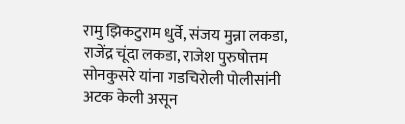रामु झिकटुराम धुर्वे, संजय मुन्ना लकडा, राजेंद्र चूंदा लकडा, राजेश पुरुषोत्तम सोनकुसरे यांना गडचिरोली पोलीसांनी अटक केली असून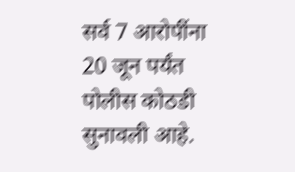सर्व 7 आरोपींना 20 जून पर्यंत पोलीस कोठडी सुनावली आहे.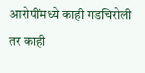आरोपींमध्ये काही गडचिरोली तर काही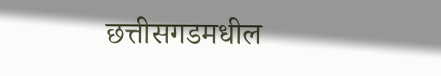छत्तीसगडमधील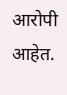आरोपी आहेत.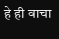हे ही वाचा